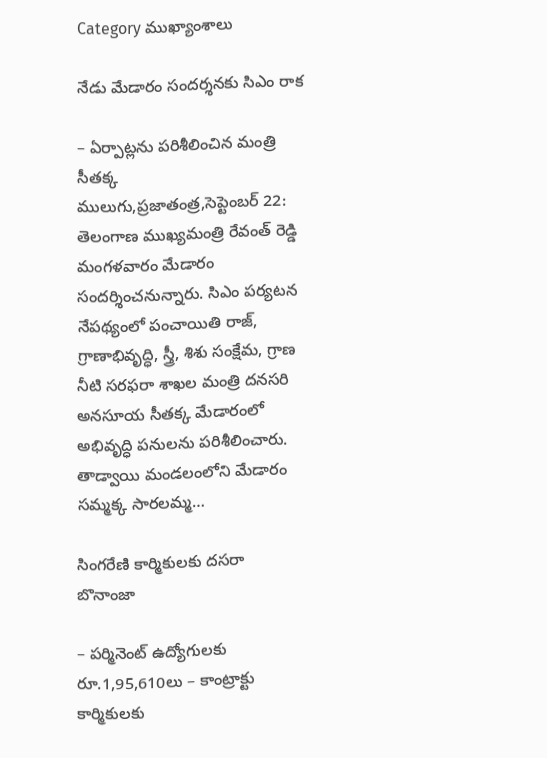Category ముఖ్యాంశాలు

నేడు మేడారం సందర్శనకు సిఎం రాక

– ఏర్పాట్లను పరిశీలించిన మంత్రి సీతక్క ములుగు,ప్రజాతంత్ర,సెప్టెంబర్‌ 22: తెలంగాణ ముఖ్యమంత్రి రేవంత్‌ ‌రెడ్డి మంగళవారం మేడారం సందర్శించనున్నారు. సిఎం పర్యటన నేపథ్యంలో పంచాయితి రాజ్‌, గ్రాణాభివృద్ధి, స్త్రీ, శిశు సంక్షేమ, గ్రాణ నీటి సరఫరా శాఖల మంత్రి దనసరి అనసూయ సీతక్క మేడారంలో అభివృద్ధి పనులను పరిశీలించారు. తాడ్వాయి మండలంలోని మేడారం సమ్మక్క సారలమ్మ…

సింగరేణి కార్మికులకు ద‌స‌రా బొనాంజా

– పర్మినెంట్‌ ఉద్యోగులకు రూ.1,95,610లు – కాంట్రాక్టు కార్మికులకు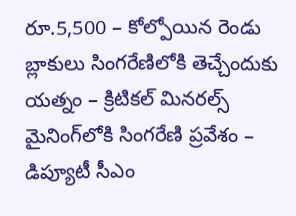రూ.5,500 – కోల్పోయిన రెండు బ్లాకులు సింగరేణిలోకి తెచ్చేందుకు యత్నం – క్రిటికల్‌ మినరల్స్‌ మైనింగ్‌లోకి సింగరేణి ప్రవేశం – డిప్యూటీ సీఎం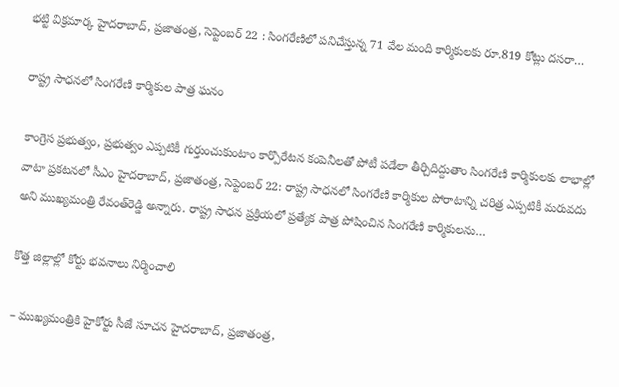భట్టి విక్రమార్క హైదరాబాద్‌, ప్రజాతంత్ర, సెప్టెంబర్ 22 : సింగరేణిలో పనిచేస్తున్న 71 వేల మంది కార్మికులకు రూ.819 కోట్లు దసరా…

రాష్ట్ర సాధనలో సింగరేణి కార్మికుల పాత్ర ఘనం

కాంగ్రెస ప్రభుత్వం, ప్రభుత్వం ఎప్పటికీ గుర్తుంచుకుంటాం కార్పొరేటన కంపెనీలతో పోటీ పడేలా తీర్చిదిద్దుతాం సింగరేణి కార్మికులకు లాభాల్లో వాటా ప్రకటనలో సీఎం హైదరాబాద్‌, ప్రజాతంత్ర, సెప్టెంబర్‌ 22: రాష్ట్ర సాధనలో సింగరేణి కార్మికుల పోరాటాన్ని చరిత్ర ఎప్పటికీ మరువదు అని ముఖ్యమంత్రి రేవంత్‌రెడ్డి అన్నారు. రాష్ట్ర సాధన ప్రక్రియలో ప్రత్యేక పాత్ర పోషించిన సింగరేణి కార్మికులను…

కొత్త జిల్లాల్లో కోర్టు భవనాలు నిర్మించాలి

– ముఖ్యమంత్రికి హైకోర్టు సీజే సూచన హైదరాబాద్‌, ప్రజాతంత్ర,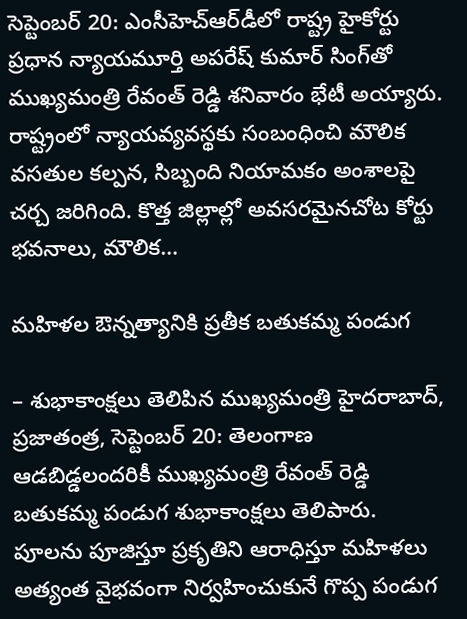సెప్టెంబర్‌ 20: ఎంసీహెచ్‌ఆర్‌డీలో రాష్ట్ర హైకోర్టు ప్రధాన న్యాయమూర్తి అపరేష్‌ కుమార్‌ సింగ్‌తో ముఖ్యమంత్రి రేవంత్‌ రెడ్డి శనివారం భేటీ అయ్యారు. రాష్ట్రంలో న్యాయవ్యవస్థకు సంబంధించి మౌలిక వసతుల కల్పన, సిబ్బంది నియామకం అంశాలపై చర్చ జరిగింది. కొత్త జిల్లాల్లో అవసరమైనచోట కోర్టు భవనాలు, మౌలిక…

మ‌హిళ‌ల‌ ఔన్నత్యానికి ప్రతీక బతుకమ్మ పండుగ

– శుభాకాంక్షలు తెలిపిన ముఖ్యమంత్రి హైదరాబాద్‌, ప్రజాతంత్ర, సెప్టెంబర్‌ 20: తెలంగాణ ఆడబిడ్డలందరికీ ముఖ్యమంత్రి రేవంత్‌ రెడ్డి బతుకమ్మ పండుగ శుభాకాంక్షలు తెలిపారు. పూలను పూజిస్తూ ప్రకృతిని ఆరాధిస్తూ మహిళలు అత్యంత వైభవంగా నిర్వహించుకునే గొప్ప పండుగ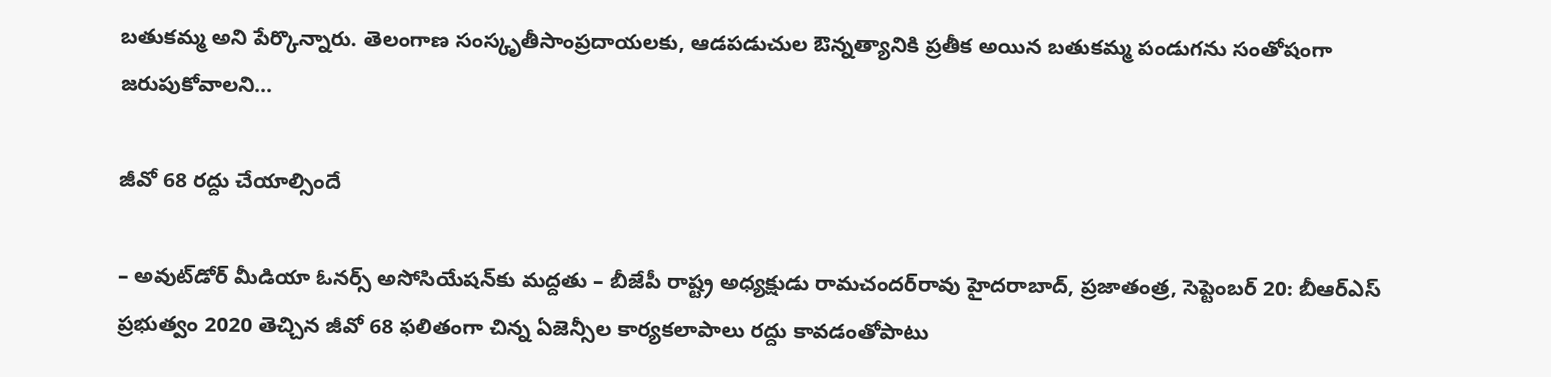బతుకమ్మ అని పేర్కొన్నారు. తెలంగాణ సంస్కృతీసాంప్రదాయలకు, ఆడపడుచుల ఔన్నత్యానికి ప్రతీక అయిన బతుకమ్మ పండుగను సంతోషంగా జరుపుకోవాలని…

జీవో 68 రద్దు చేయాల్సిందే

– అవుట్‌డోర్‌ మీడియా ఓనర్స్‌ అసోసియేషన్‌కు మద్దతు – బీజేపీ రాష్ట్ర అధ్యక్షుడు రామచందర్‌రావు హైదరాబాద్‌, ప్రజాతంత్ర, సెప్టెంబర్‌ 20: బీఆర్‌ఎస్‌ ప్రభుత్వం 2020 తెచ్చిన జీవో 68 ఫలితంగా చిన్న ఏజెన్సీల కార్యకలాపాలు రద్దు కావడంతోపాటు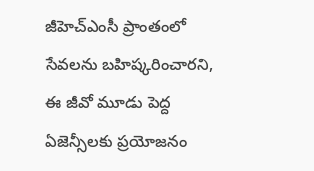జీహెచ్‌ఎంసీ ప్రాంతంలో సేవలను బహిష్కరించారని, ఈ జీవో మూడు పెద్ద ఏజెన్సీలకు ప్రయోజనం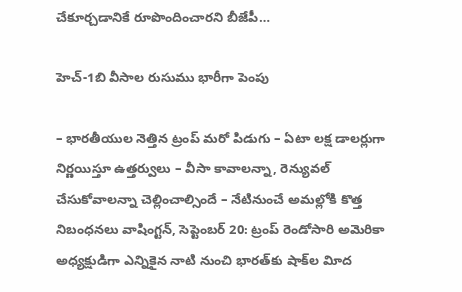చేకూర్చడానికే రూపొందించారని బీజేపీ…

హెచ్‌-1బి వీసాల రుసుము భారీగా పెంపు

– భారతీయుల నెత్తిన ట్రంప్‌ మరో పిడుగు – ఏటా లక్ష డాలర్లుగా నిర్ణయిస్తూ ఉత్తర్వులు – వీసా కావాలన్నా, రెన్యువల్‌ చేసుకోవాలన్నా చెల్లించాల్సిందే – నేటినుంచే అమల్లోకి కొత్త నిబంధనలు వాషింగ్టన్‌, సెప్టెంబర్‌ 20: ట్రంప్‌ రెండోసారి అమెరికా అధ్యక్షుడిగా ఎన్నికైన నాటి నుంచి భారత్‌కు షాక్‌ల విూద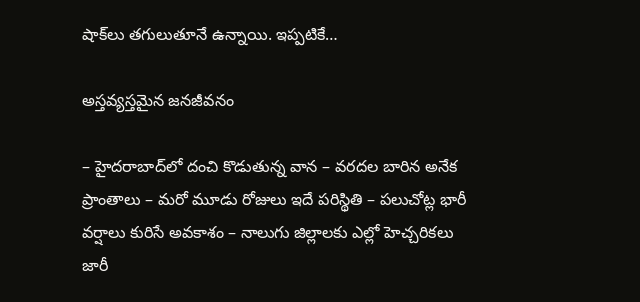షాక్‌లు తగులుతూనే ఉన్నాయి. ఇప్పటికే…

అస్తవ్యస్తమైన జనజీవనం

– హైదరాబాద్‌లో దంచి కొడుతున్న వాన – వరదల బారిన అనేక ప్రాంతాలు – మరో మూడు రోజులు ఇదే పరిస్థితి – పలుచోట్ల భారీ వర్షాలు కురిసే అవకాశం – నాలుగు జిల్లాలకు ఎల్లో హెచ్చరికలు జారీ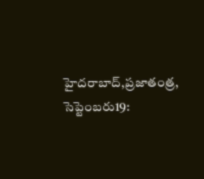హైదరాబాద్‌,ప్రజాతంత్ర, సెప్టెంబరు19: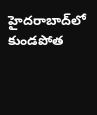హైదరాబాద్‌లో కుండపోత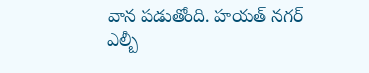వాన పడుతోంది. హయత్‌ ‌నగర్‌ ఎల్బీ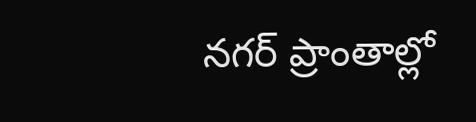నగర్‌ ‌ప్రాంతాల్లో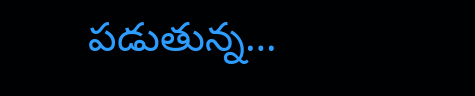పడుతున్న…